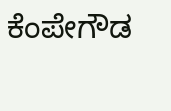ಕೆಂಪೇಗೌಡ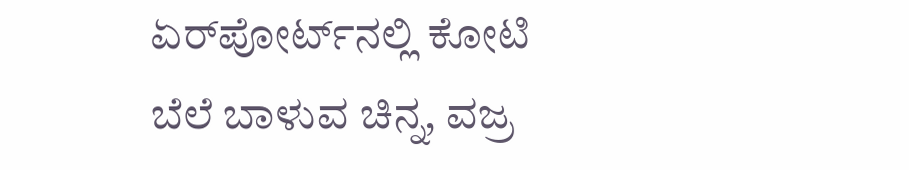ಏರ್‌ಪೋರ್ಟ್‌ನಲ್ಲಿ ಕೋಟಿ ಬೆಲೆ ಬಾಳುವ ಚಿನ್ನ, ವಜ್ರ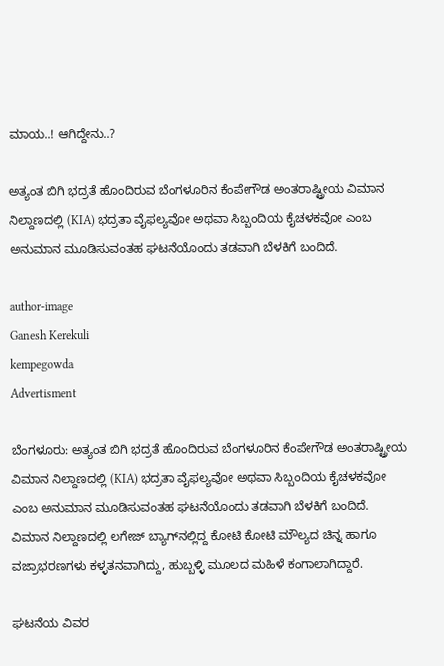ಮಾಯ..! ಆಗಿದ್ದೇನು..?

ಅತ್ಯಂತ ಬಿಗಿ ಭದ್ರತೆ ಹೊಂದಿರುವ ಬೆಂಗಳೂರಿನ ಕೆಂಪೇಗೌಡ ಅಂತರಾಷ್ಟ್ರೀಯ ವಿಮಾನ ನಿಲ್ದಾಣದಲ್ಲಿ (KIA) ಭದ್ರತಾ ವೈಫಲ್ಯವೋ ಅಥವಾ ಸಿಬ್ಬಂದಿಯ ಕೈಚಳಕವೋ ಎಂಬ ಅನುಮಾನ ಮೂಡಿಸುವಂತಹ ಘಟನೆಯೊಂದು ತಡವಾಗಿ ಬೆಳಕಿಗೆ ಬಂದಿದೆ.

author-image
Ganesh Kerekuli
kempegowda
Advertisment

ಬೆಂಗಳೂರು: ಅತ್ಯಂತ ಬಿಗಿ ಭದ್ರತೆ ಹೊಂದಿರುವ ಬೆಂಗಳೂರಿನ ಕೆಂಪೇಗೌಡ ಅಂತರಾಷ್ಟ್ರೀಯ ವಿಮಾನ ನಿಲ್ದಾಣದಲ್ಲಿ (KIA) ಭದ್ರತಾ ವೈಫಲ್ಯವೋ ಅಥವಾ ಸಿಬ್ಬಂದಿಯ ಕೈಚಳಕವೋ ಎಂಬ ಅನುಮಾನ ಮೂಡಿಸುವಂತಹ ಘಟನೆಯೊಂದು ತಡವಾಗಿ ಬೆಳಕಿಗೆ ಬಂದಿದೆ. ವಿಮಾನ ನಿಲ್ದಾಣದಲ್ಲಿ ಲಗೇಜ್ ಬ್ಯಾಗ್‌ನಲ್ಲಿದ್ದ ಕೋಟಿ ಕೋಟಿ ಮೌಲ್ಯದ ಚಿನ್ನ ಹಾಗೂ ವಜ್ರಾಭರಣಗಳು ಕಳ್ಳತನವಾಗಿದ್ದು, ಹುಬ್ಬಳ್ಳಿ ಮೂಲದ ಮಹಿಳೆ ಕಂಗಾಲಾಗಿದ್ದಾರೆ.

ಘಟನೆಯ ವಿವರ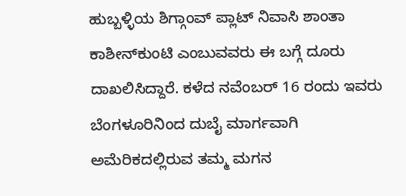ಹುಬ್ಬಳ್ಳಿಯ ಶಿಗ್ಗಾಂವ್ ಪ್ಲಾಟ್ ನಿವಾಸಿ ಶಾಂತಾ ಕಾಶೀನ್‌ಕುಂಟಿ ಎಂಬುವವರು ಈ ಬಗ್ಗೆ ದೂರು ದಾಖಲಿಸಿದ್ದಾರೆ. ಕಳೆದ ನವೆಂಬರ್ 16 ರಂದು ಇವರು ಬೆಂಗಳೂರಿನಿಂದ ದುಬೈ ಮಾರ್ಗವಾಗಿ ಅಮೆರಿಕದಲ್ಲಿರುವ ತಮ್ಮ ಮಗನ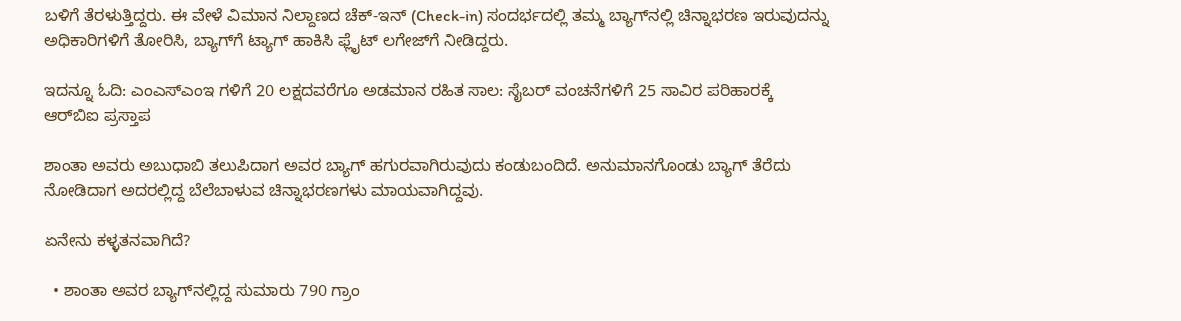ಬಳಿಗೆ ತೆರಳುತ್ತಿದ್ದರು. ಈ ವೇಳೆ ವಿಮಾನ ನಿಲ್ದಾಣದ ಚೆಕ್-ಇನ್ (Check-in) ಸಂದರ್ಭದಲ್ಲಿ ತಮ್ಮ ಬ್ಯಾಗ್‌ನಲ್ಲಿ ಚಿನ್ನಾಭರಣ ಇರುವುದನ್ನು ಅಧಿಕಾರಿಗಳಿಗೆ ತೋರಿಸಿ, ಬ್ಯಾಗ್‌ಗೆ ಟ್ಯಾಗ್ ಹಾಕಿಸಿ ಫ್ಲೈಟ್ ಲಗೇಜ್‌ಗೆ ನೀಡಿದ್ದರು.

ಇದನ್ನೂ ಓದಿ: ಎಂಎಸ್‌ಎಂಇ ಗಳಿಗೆ 20 ಲಕ್ಷದವರೆಗೂ ಅಡಮಾನ ರಹಿತ ಸಾಲ: ಸೈಬರ್ ವಂಚನೆಗಳಿಗೆ 25 ಸಾವಿರ ಪರಿಹಾರಕ್ಕೆ ಆರ್‌ಬಿಐ ಪ್ರಸ್ತಾಪ

ಶಾಂತಾ ಅವರು ಅಬುಧಾಬಿ ತಲುಪಿದಾಗ ಅವರ ಬ್ಯಾಗ್ ಹಗುರವಾಗಿರುವುದು ಕಂಡುಬಂದಿದೆ. ಅನುಮಾನಗೊಂಡು ಬ್ಯಾಗ್ ತೆರೆದು ನೋಡಿದಾಗ ಅದರಲ್ಲಿದ್ದ ಬೆಲೆಬಾಳುವ ಚಿನ್ನಾಭರಣಗಳು ಮಾಯವಾಗಿದ್ದವು.

ಏನೇನು ಕಳ್ಳತನವಾಗಿದೆ?

  • ಶಾಂತಾ ಅವರ ಬ್ಯಾಗ್‌ನಲ್ಲಿದ್ದ ಸುಮಾರು 790 ಗ್ರಾಂ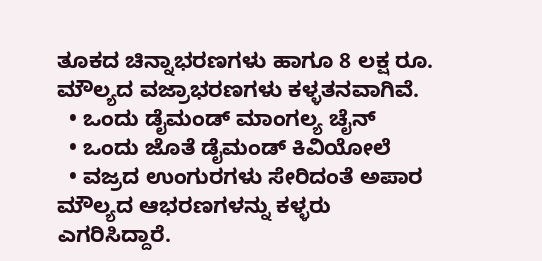ತೂಕದ ಚಿನ್ನಾಭರಣಗಳು ಹಾಗೂ 8 ಲಕ್ಷ ರೂ. ಮೌಲ್ಯದ ವಜ್ರಾಭರಣಗಳು ಕಳ್ಳತನವಾಗಿವೆ.
  • ಒಂದು ಡೈಮಂಡ್ ಮಾಂಗಲ್ಯ ಚೈನ್
  • ಒಂದು ಜೊತೆ ಡೈಮಂಡ್ ಕಿವಿಯೋಲೆ
  • ವಜ್ರದ ಉಂಗುರಗಳು ಸೇರಿದಂತೆ ಅಪಾರ ಮೌಲ್ಯದ ಆಭರಣಗಳನ್ನು ಕಳ್ಳರು ಎಗರಿಸಿದ್ದಾರೆ.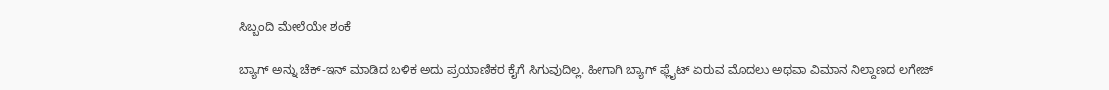ಸಿಬ್ಬಂದಿ ಮೇಲೆಯೇ ಶಂಕೆ

ಬ್ಯಾಗ್ ಅನ್ನು ಚೆಕ್-ಇನ್ ಮಾಡಿದ ಬಳಿಕ ಅದು ಪ್ರಯಾಣಿಕರ ಕೈಗೆ ಸಿಗುವುದಿಲ್ಲ. ಹೀಗಾಗಿ ಬ್ಯಾಗ್ ಫ್ಲೈಟ್ ಏರುವ ಮೊದಲು ಅಥವಾ ವಿಮಾನ ನಿಲ್ದಾಣದ ಲಗೇಜ್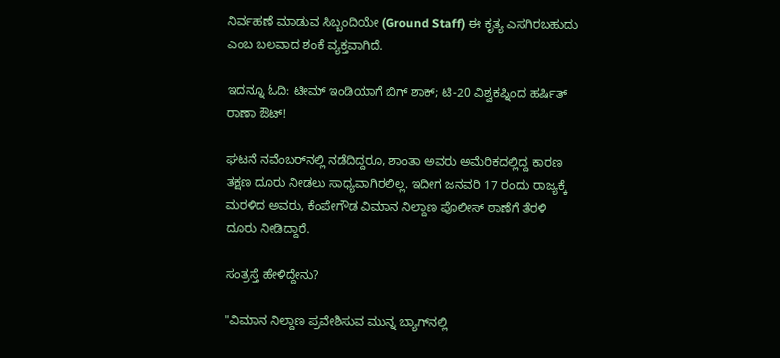ನಿರ್ವಹಣೆ ಮಾಡುವ ಸಿಬ್ಬಂದಿಯೇ (Ground Staff) ಈ ಕೃತ್ಯ ಎಸಗಿರಬಹುದು ಎಂಬ ಬಲವಾದ ಶಂಕೆ ವ್ಯಕ್ತವಾಗಿದೆ.

ಇದನ್ನೂ ಓದಿ: ಟೀಮ್ ಇಂಡಿಯಾಗೆ ಬಿಗ್ ಶಾಕ್; ಟಿ-20 ವಿಶ್ವಕಪ್ನಿಂದ ಹರ್ಷಿತ್ ರಾಣಾ ಔಟ್!

ಘಟನೆ ನವೆಂಬರ್‌ನಲ್ಲಿ ನಡೆದಿದ್ದರೂ, ಶಾಂತಾ ಅವರು ಅಮೆರಿಕದಲ್ಲಿದ್ದ ಕಾರಣ ತಕ್ಷಣ ದೂರು ನೀಡಲು ಸಾಧ್ಯವಾಗಿರಲಿಲ್ಲ. ಇದೀಗ ಜನವರಿ 17 ರಂದು ರಾಜ್ಯಕ್ಕೆ ಮರಳಿದ ಅವರು, ಕೆಂಪೇಗೌಡ ವಿಮಾನ ನಿಲ್ದಾಣ ಪೊಲೀಸ್ ಠಾಣೆಗೆ ತೆರಳಿ ದೂರು ನೀಡಿದ್ದಾರೆ.

ಸಂತ್ರಸ್ತೆ ಹೇಳಿದ್ದೇನು?

"ವಿಮಾನ ನಿಲ್ದಾಣ ಪ್ರವೇಶಿಸುವ ಮುನ್ನ ಬ್ಯಾಗ್‌ನಲ್ಲಿ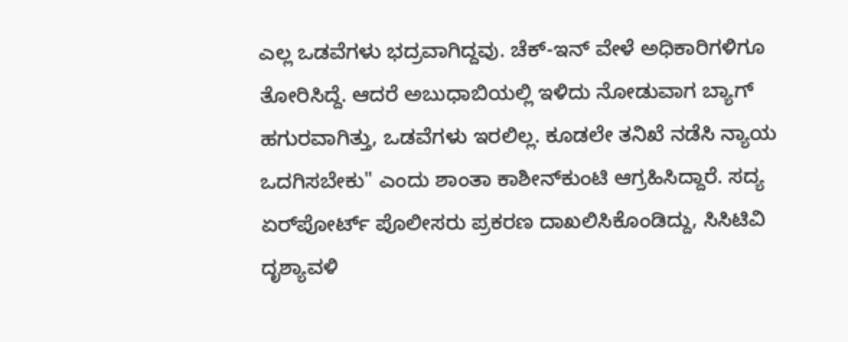ಎಲ್ಲ ಒಡವೆಗಳು ಭದ್ರವಾಗಿದ್ದವು. ಚೆಕ್-ಇನ್ ವೇಳೆ ಅಧಿಕಾರಿಗಳಿಗೂ ತೋರಿಸಿದ್ದೆ. ಆದರೆ ಅಬುಧಾಬಿಯಲ್ಲಿ ಇಳಿದು ನೋಡುವಾಗ ಬ್ಯಾಗ್ ಹಗುರವಾಗಿತ್ತು, ಒಡವೆಗಳು ಇರಲಿಲ್ಲ. ಕೂಡಲೇ ತನಿಖೆ ನಡೆಸಿ ನ್ಯಾಯ ಒದಗಿಸಬೇಕು" ಎಂದು ಶಾಂತಾ ಕಾಶೀನ್‌ಕುಂಟಿ ಆಗ್ರಹಿಸಿದ್ದಾರೆ. ಸದ್ಯ ಏರ್‌ಪೋರ್ಟ್ ಪೊಲೀಸರು ಪ್ರಕರಣ ದಾಖಲಿಸಿಕೊಂಡಿದ್ದು, ಸಿಸಿಟಿವಿ ದೃಶ್ಯಾವಳಿ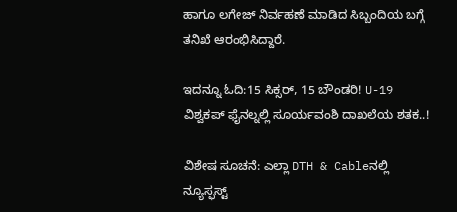ಹಾಗೂ ಲಗೇಜ್ ನಿರ್ವಹಣೆ ಮಾಡಿದ ಸಿಬ್ಬಂದಿಯ ಬಗ್ಗೆ ತನಿಖೆ ಆರಂಭಿಸಿದ್ದಾರೆ.

ಇದನ್ನೂ ಓದಿ:15 ಸಿಕ್ಸರ್, 15 ಬೌಂಡರಿ! U-19 ವಿಶ್ವಕಪ್ ಫೈನಲ್ನಲ್ಲಿ ಸೂರ್ಯವಂಶಿ ದಾಖಲೆಯ ಶತಕ..!

ವಿಶೇಷ ಸೂಚನೆ: ಎಲ್ಲಾ DTH & Cableನಲ್ಲಿ ನ್ಯೂಸ್ಫಸ್ಟ್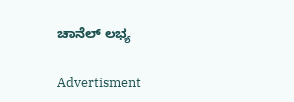ಚಾನೆಲ್ ಲಭ್ಯ

Advertisment